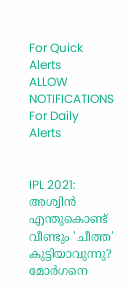For Quick Alerts
ALLOW NOTIFICATIONS
For Daily Alerts


IPL 2021: അശ്വിന്‍ എന്തുകൊണ്ട് വീണ്ടും 'ചീത്ത' കുട്ടിയാവുന്നു? മോര്‍ഗനെ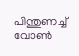പിന്തുണച്ച് വോണ്‍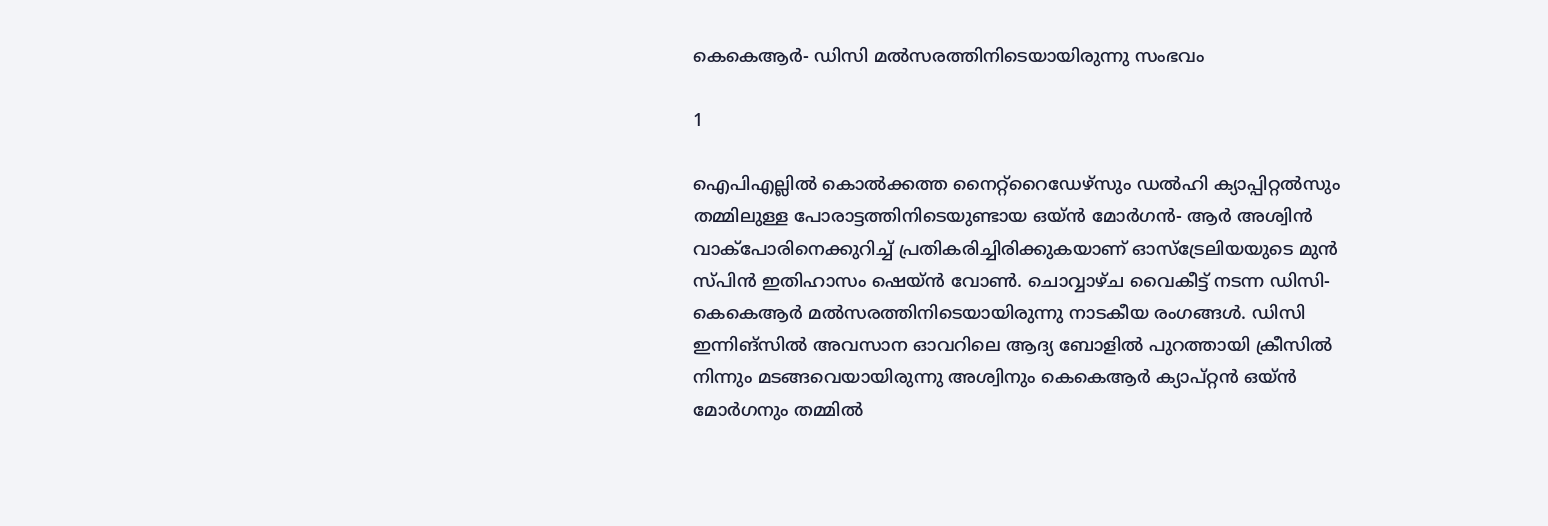കെകെആര്‍- ഡിസി മല്‍സരത്തിനിടെയായിരുന്നു സംഭവം

1

ഐപിഎല്ലില്‍ കൊല്‍ക്കത്ത നൈറ്റ്‌റൈഡേഴ്‌സും ഡല്‍ഹി ക്യാപ്പിറ്റല്‍സും തമ്മിലുള്ള പോരാട്ടത്തിനിടെയുണ്ടായ ഒയ്ന്‍ മോര്‍ഗന്‍- ആര്‍ അശ്വിന്‍ വാക്‌പോരിനെക്കുറിച്ച് പ്രതികരിച്ചിരിക്കുകയാണ് ഓസ്‌ട്രേലിയയുടെ മുന്‍ സ്പിന്‍ ഇതിഹാസം ഷെയ്ന്‍ വോണ്‍. ചൊവ്വാഴ്ച വൈകീട്ട് നടന്ന ഡിസി-കെകെആര്‍ മല്‍സരത്തിനിടെയായിരുന്നു നാടകീയ രംഗങ്ങള്‍. ഡിസി ഇന്നിങ്‌സില്‍ അവസാന ഓവറിലെ ആദ്യ ബോളില്‍ പുറത്തായി ക്രീസില്‍ നിന്നും മടങ്ങവെയായിരുന്നു അശ്വിനും കെകെആര്‍ ക്യാപ്റ്റന്‍ ഒയ്ന്‍ മോര്‍ഗനും തമ്മില്‍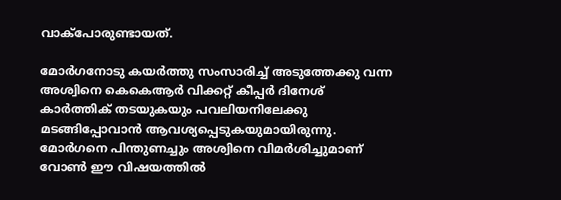വാക്‌പോരുണ്ടായത്.

മോര്‍ഗനോടു കയര്‍ത്തു സംസാരിച്ച് അടുത്തേക്കു വന്ന അശ്വിനെ കെകെആര്‍ വിക്കറ്റ് കീപ്പര്‍ ദിനേശ് കാര്‍ത്തിക് തടയുകയും പവലിയനിലേക്കു മടങ്ങിപ്പോവാന്‍ ആവശ്യപ്പെടുകയുമായിരുന്നു. മോര്‍ഗനെ പിന്തുണച്ചും അശ്വിനെ വിമര്‍ശിച്ചുമാണ് വോണ്‍ ഈ വിഷയത്തില്‍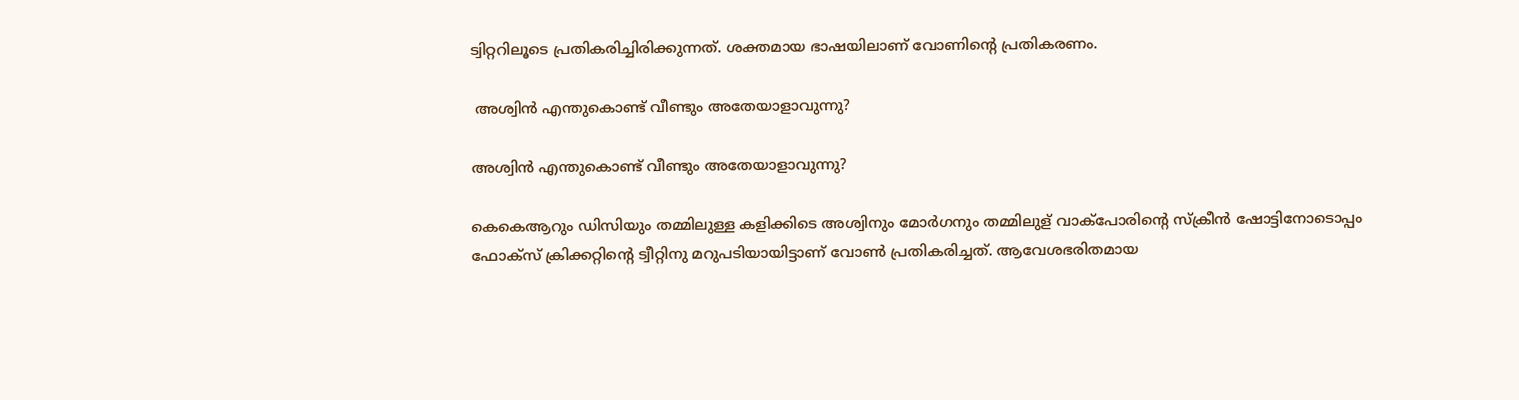ട്വിറ്ററിലൂടെ പ്രതികരിച്ചിരിക്കുന്നത്. ശക്തമായ ഭാഷയിലാണ് വോണിന്റെ പ്രതികരണം.

 അശ്വിന്‍ എന്തുകൊണ്ട് വീണ്ടും അതേയാളാവുന്നു?

അശ്വിന്‍ എന്തുകൊണ്ട് വീണ്ടും അതേയാളാവുന്നു?

കെകെആറും ഡിസിയും തമ്മിലുള്ള കളിക്കിടെ അശ്വിനും മോര്‍ഗനും തമ്മിലുള് വാക്‌പോരിന്റെ സ്‌ക്രീന്‍ ഷോട്ടിനോടൊപ്പം ഫോക്‌സ് ക്രിക്കറ്റിന്റെ ട്വീറ്റിനു മറുപടിയായിട്ടാണ് വോണ്‍ പ്രതികരിച്ചത്. ആവേശഭരിതമായ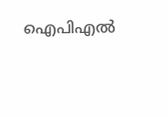ഐപിഎല്‍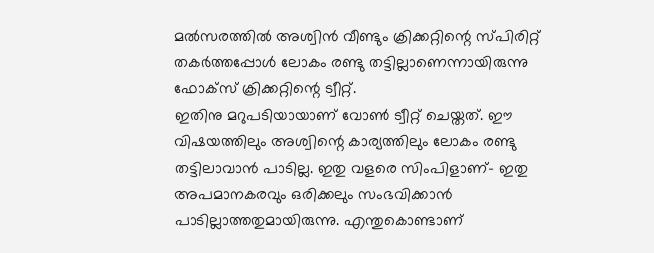മല്‍സരത്തില്‍ അശ്വിന്‍ വീണ്ടും ക്രിക്കറ്റിന്റെ സ്പിരിറ്റ് തകര്‍ത്തപ്പോള്‍ ലോകം രണ്ടു തട്ടില്ലാണെന്നായിരുന്നു ഫോക്‌സ് ക്രിക്കറ്റിന്റെ ട്വീറ്റ്.
ഇതിനു മറുപടിയായാണ് വോണ്‍ ട്വീറ്റ് ചെയ്തത്. ഈ വിഷയത്തിലും അശ്വിന്റെ കാര്യത്തിലും ലോകം രണ്ടു തട്ടിലാവാന്‍ പാടില്ല. ഇതു വളരെ സിംപിളാണ്- ഇതു അപമാനകരവും ഒരിക്കലും സംഭവിക്കാന്‍ പാടില്ലാത്തതുമായിരുന്നു. എന്തുകൊണ്ടാണ്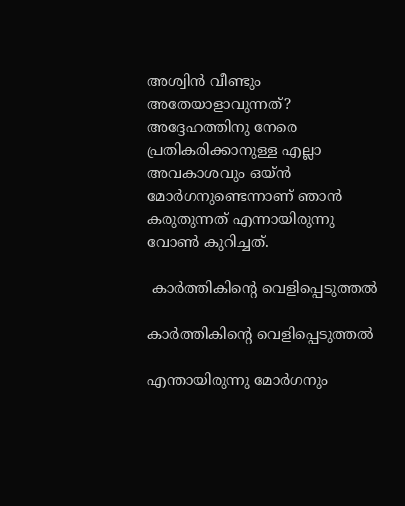അശ്വിന്‍ വീണ്ടും അതേയാളാവുന്നത്? അദ്ദേഹത്തിനു നേരെ പ്രതികരിക്കാനുള്ള എല്ലാ അവകാശവും ഒയ്ന്‍ മോര്‍ഗനുണ്ടെന്നാണ് ഞാന്‍ കരുതുന്നത് എന്നായിരുന്നു വോണ്‍ കുറിച്ചത്.

 കാര്‍ത്തികിന്റെ വെളിപ്പെടുത്തല്‍

കാര്‍ത്തികിന്റെ വെളിപ്പെടുത്തല്‍

എന്തായിരുന്നു മോര്‍ഗനും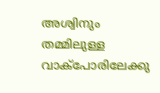അശ്വിനും തമ്മിലുള്ള വാക്‌പോരിലേക്കു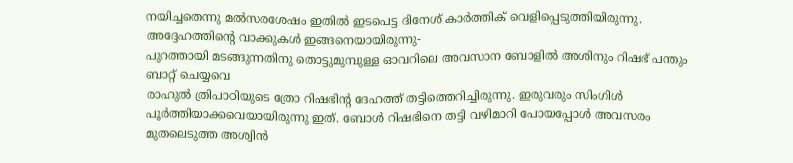നയിച്ചതെന്നു മല്‍സരശേഷം ഇതില്‍ ഇടപെട്ട ദിനേശ് കാര്‍ത്തിക് വെളിപ്പെടുത്തിയിരുന്നു. അദ്ദേഹത്തിന്റെ വാക്കുകള്‍ ഇങ്ങനെയായിരുന്നു-
പുറത്തായി മടങ്ങുന്നതിനു തൊട്ടുമുമ്പുള്ള ഓവറിലെ അവസാന ബോളില്‍ അശിനും റിഷഭ് പന്തും ബാറ്റ് ചെയ്യവെ
രാഹുല്‍ ത്രിപാഠിയുടെ ത്രോ റിഷഭിന്റ ദേഹത്ത് തട്ടിത്തെറിച്ചിരുന്നു. ഇരുവരും സിംഗിള്‍ പൂര്‍ത്തിയാക്കവെയായിരുന്നു ഇത്. ബോള്‍ റിഷഭിനെ തട്ടി വഴിമാറി പോയപ്പോള്‍ അവസരം മുതലെടുത്ത അശ്വിന്‍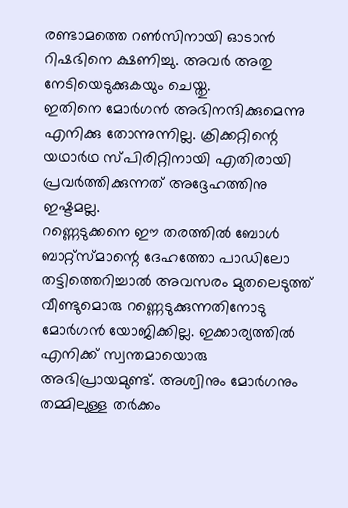രണ്ടാമത്തെ റണ്‍സിനായി ഓടാന്‍ റിഷഭിനെ ക്ഷണിച്ചു. അവര്‍ അതു നേടിയെടുക്കുകയും ചെയ്തു.
ഇതിനെ മോര്‍ഗന്‍ അഭിനന്ദിക്കുമെന്നു എനിക്കു തോന്നുന്നില്ല. ക്രിക്കറ്റിന്റെ യഥാര്‍ഥ സ്പിരിറ്റിനായി എതിരായി പ്രവര്‍ത്തിക്കുന്നത് അദ്ദേഹത്തിനു ഇഷ്ടമല്ല.
റണ്ണെടുക്കനെ ഈ തരത്തില്‍ ബോള്‍ ബാറ്റ്‌സ്മാന്റെ ദേഹത്തോ പാഡിലോ തട്ടിത്തെറിച്ചാല്‍ അവസരം മുതലെടുത്ത് വീണ്ടുമൊരു റണ്ണെടുക്കുന്നതിനോടു മോര്‍ഗന്‍ യോജിക്കില്ല. ഇക്കാര്യത്തില്‍ എനിക്ക് സ്വന്തമായൊരു അഭിപ്രായമുണ്ട്. അശ്വിനും മോര്‍ഗനും തമ്മിലുള്ള തര്‍ക്കം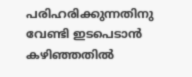പരിഹരിക്കുന്നതിനു വേണ്ടി ഇടപെടാന്‍ കഴിഞ്ഞതില്‍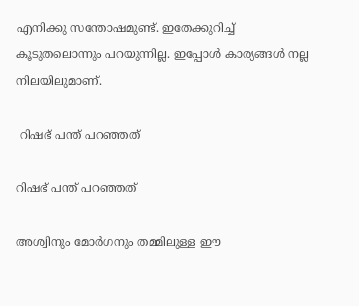എനിക്കു സന്തോഷമുണ്ട്. ഇതേക്കുറിച്ച് കൂടുതലൊന്നും പറയുന്നില്ല. ഇപ്പോള്‍ കാര്യങ്ങള്‍ നല്ല നിലയിലുമാണ്.

 റിഷഭ് പന്ത് പറഞ്ഞത്

റിഷഭ് പന്ത് പറഞ്ഞത്

അശ്വിനും മോര്‍ഗനും തമ്മിലുള്ള ഈ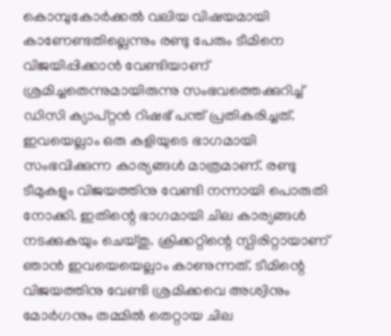കൊമ്പുകോര്‍ക്കല്‍ വലിയ വിഷയമായി കാണേണ്ടതില്ലെന്നും രണ്ടു പേരും ടീമിനെ വിജയിപ്പിക്കാന്‍ വേണ്ടിയാണ് ശ്രമിച്ചതെന്നുമായിരുന്നു സംഭവത്തെക്കുറിച്ച് ഡിസി ക്യാപ്റ്റന്‍ റിഷഭ് പന്ത് പ്രതികരിച്ചത്.
ഇവയെല്ലാം ഒരു കളിയുടെ ഭാഗമായി സംഭവിക്കുന്ന കാര്യങ്ങള്‍ മാത്രമാണ്. രണ്ടു ടീമുകളും വിജയത്തിനു വേണ്ടി നന്നായി പൊരുതി നോക്കി. ഇതിന്റെ ഭാഗമായി ചില കാര്യങ്ങള്‍ നടക്കുകയും ചെയ്തു. ക്രിക്കറ്റിന്റെ സ്പിരിറ്റായാണ് ഞാന്‍ ഇവയെയെല്ലാം കാണുന്നത്. ടീമിന്റെ വിജയത്തിനു വേണ്ടി ശ്രമിക്കവെ അശ്വിനും മോര്‍ഗനും തമ്മില്‍ തെറ്റായ ചില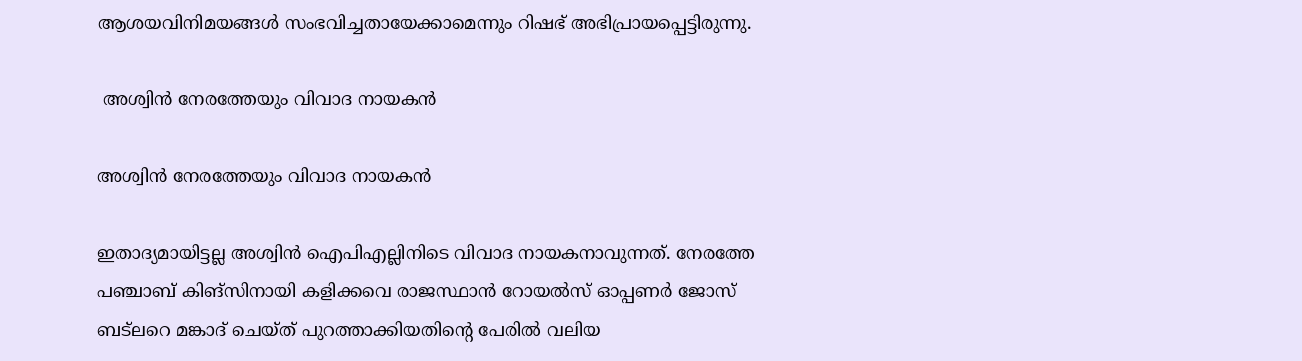ആശയവിനിമയങ്ങള്‍ സംഭവിച്ചതായേക്കാമെന്നും റിഷഭ് അഭിപ്രായപ്പെട്ടിരുന്നു.

 അശ്വിന്‍ നേരത്തേയും വിവാദ നായകന്‍

അശ്വിന്‍ നേരത്തേയും വിവാദ നായകന്‍

ഇതാദ്യമായിട്ടല്ല അശ്വിന്‍ ഐപിഎല്ലിനിടെ വിവാദ നായകനാവുന്നത്. നേരത്തേ പഞ്ചാബ് കിങ്‌സിനായി കളിക്കവെ രാജസ്ഥാന്‍ റോയല്‍സ് ഓപ്പണര്‍ ജോസ് ബട്‌ലറെ മങ്കാദ് ചെയ്ത് പുറത്താക്കിയതിന്റെ പേരില്‍ വലിയ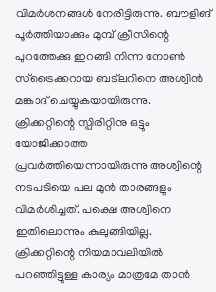വിമര്‍ശനങ്ങള്‍ നേരിട്ടിരുന്നു. ബൗളിങ് പൂര്‍ത്തിയാക്കും മുമ്പ് ക്രീസിന്റെ പുറത്തേക്കു ഇറങ്ങി നിന്ന നോണ്‍ സ്‌ട്രൈക്കറായ ബട്‌ലറിനെ അശ്വിന്‍ മങ്കാദ് ചെയ്യുകയായിരുന്നു.
ക്രിക്കറ്റിന്റെ സ്പിരിറ്റിനു ഒട്ടും യോജിക്കാത്ത പ്രവര്‍ത്തിയെന്നായിരുന്നു അശ്വിന്റെ നടപടിയെ പല മുന്‍ താരങ്ങളും വിമര്‍ശിച്ചത്. പക്ഷെ അശ്വിനെ ഇതിലൊന്നും കുലുങ്ങിയില്ല. ക്രിക്കറ്റിന്റെ നിയമാവലിയില്‍ പറഞ്ഞിട്ടുള്ള കാര്യം മാത്രമേ താന്‍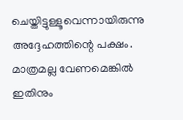ചെയ്തിട്ടുള്ളൂവെന്നായിരുന്നു അദ്ദേഹത്തിന്റെ പക്ഷം. മാത്രമല്ല വേണമെങ്കില്‍ ഇതിനും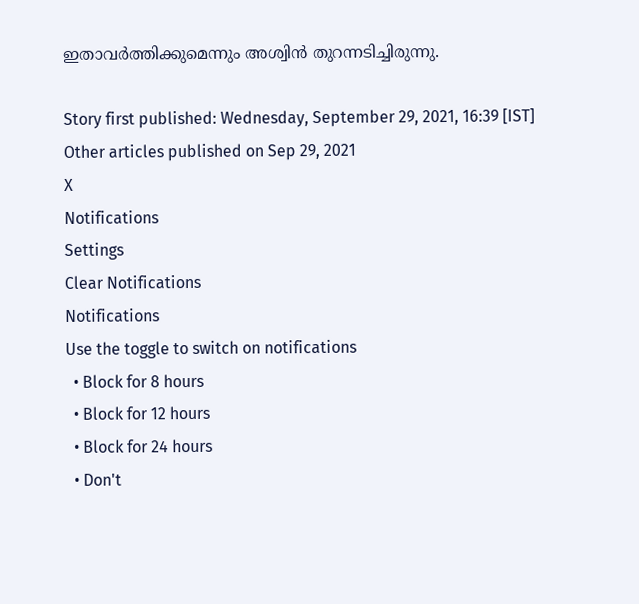ഇതാവര്‍ത്തിക്കുമെന്നും അശ്വിന്‍ തുറന്നടിച്ചിരുന്നു.

Story first published: Wednesday, September 29, 2021, 16:39 [IST]
Other articles published on Sep 29, 2021
X
Notifications
Settings
Clear Notifications
Notifications
Use the toggle to switch on notifications
  • Block for 8 hours
  • Block for 12 hours
  • Block for 24 hours
  • Don't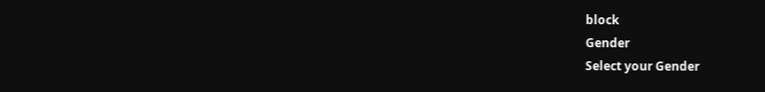block
Gender
Select your Gender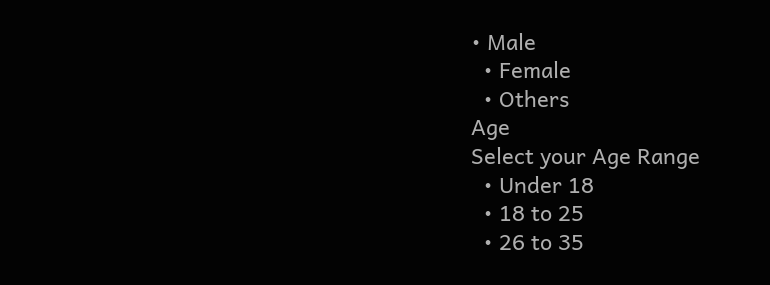• Male
  • Female
  • Others
Age
Select your Age Range
  • Under 18
  • 18 to 25
  • 26 to 35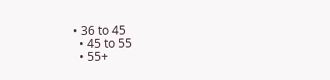• 36 to 45
  • 45 to 55
  • 55+